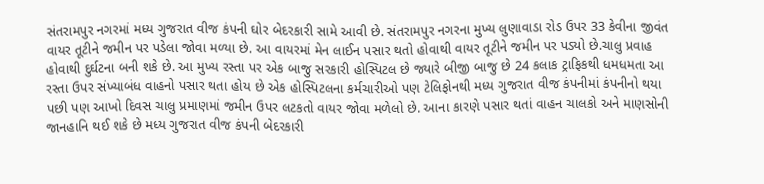સંતરામપુર નગરમાં મધ્ય ગુજરાત વીજ કંપની ઘોર બેદરકારી સામે આવી છે. સંતરામપુર નગરના મુખ્ય લુણાવાડા રોડ ઉપર 33 કેવીના જીવંત વાયર તૂટીને જમીન પર પડેલા જોવા મળ્યા છે. આ વાયરમાં મેન લાઈન પસાર થતો હોવાથી વાયર તૂટીને જમીન પર પડ્યો છે.ચાલુ પ્રવાહ હોવાથી દુર્ઘટના બની શકે છે. આ મુખ્ય રસ્તા પર એક બાજુ સરકારી હોસ્પિટલ છે જ્યારે બીજી બાજુ છે 24 કલાક ટ્રાફિકથી ધમધમતા આ રસ્તા ઉપર સંખ્યાબંધ વાહનો પસાર થતા હોય છે એક હોસ્પિટલના કર્મચારીઓ પણ ટેલિફોનથી મધ્ય ગુજરાત વીજ કંપનીમાં કંપનીનો થયા પછી પણ આખો દિવસ ચાલુ પ્રમાણમાં જમીન ઉપર લટકતો વાયર જોવા મળેલો છે. આના કારણે પસાર થતાં વાહન ચાલકો અને માણસોની જાનહાનિ થઈ શકે છે મધ્ય ગુજરાત વીજ કંપની બેદરકારી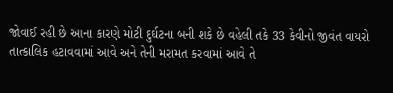જોવાઈ રહી છે આના કારણે મોટી દુર્ઘટના બની શકે છે વહેલી તકે 33 કેવીનો જીવંત વાયરો તાત્કાલિક હટાવવામાં આવે અને તેની મરામત કરવામાં આવે તે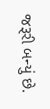જરૂરી બન્યું છે.